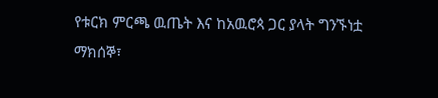የቱርክ ምርጫ ዉጤት እና ከአዉሮጳ ጋር ያላት ግንኙነቷ
ማክሰኞ፣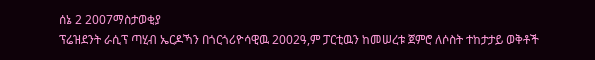ሰኔ 2 2007ማስታወቂያ
ፕሬዝደንት ራሲፕ ጣሂብ ኤርዶኻን በጎርጎሪዮሳዊዉ 2002ዓ,ም ፓርቲዉን ከመሠረቱ ጀምሮ ለሶስት ተከታታይ ወቅቶች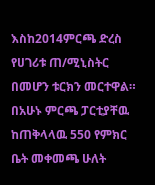እስከ2014ምርጫ ድረስ የሀገሪቱ ጠ/ሚኒስትር በመሆን ቱርክን መርተዋል። በአሁኑ ምርጫ ፓርቲያቸዉ ከጠቅላላዉ 550 የምክር ቤት መቀመጫ ሁለት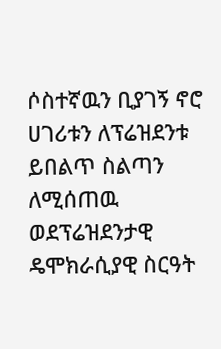ሶስተኛዉን ቢያገኝ ኖሮ ሀገሪቱን ለፕሬዝደንቱ ይበልጥ ስልጣን ለሚሰጠዉ ወደፕሬዝደንታዊ ዴሞክራሲያዊ ስርዓት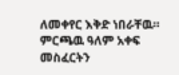ለመቀየር እቅድ ነበራቸዉ። ምርጫዉ ዓለም አቀፍ መስፈርትን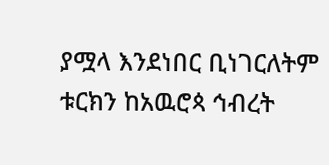ያሟላ እንደነበር ቢነገርለትም ቱርክን ከአዉሮጳ ኅብረት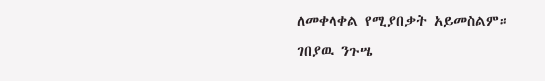ለመቀላቀል የሚያበቃት አይመስልም።
ገበያዉ ንጉሤ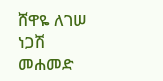ሸዋዬ ለገሠ
ነጋሽ መሐመድ